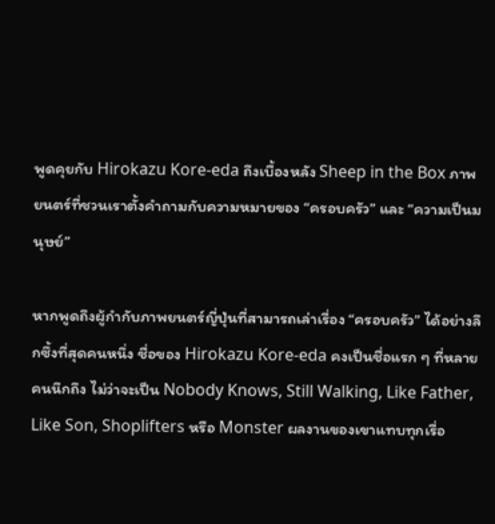พูดคุยกับ Hirokazu Kore-eda ถึงเบื้องหลัง Sheep in the Box ภาพยนตร์ที่ชวนเราตั้งคำถามกับความหมายของ “ครอบครัว” และ “ความเป็นมนุษย์”

หากพูดถึงผู้กำกับภาพยนตร์ญี่ปุ่นที่สามารถเล่าเรื่อง “ครอบครัว” ได้อย่างลึกซึ้งที่สุดคนหนึ่ง ชื่อของ Hirokazu Kore-eda คงเป็นชื่อแรก ๆ ที่หลายคนนึกถึง ไม่ว่าจะเป็น Nobody Knows, Still Walking, Like Father, Like Son, Shoplifters หรือ Monster ผลงานของเขาแทบทุกเรื่อ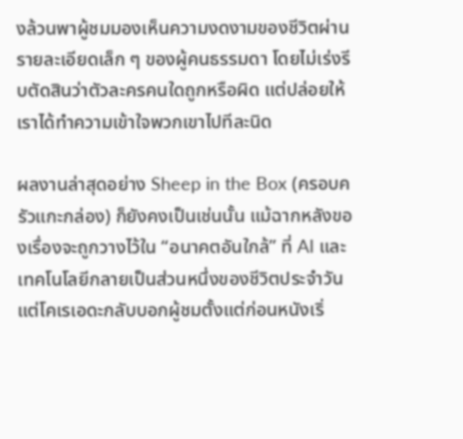งล้วนพาผู้ชมมองเห็นความงดงามของชีวิตผ่านรายละเอียดเล็ก ๆ ของผู้คนธรรมดา โดยไม่เร่งรีบตัดสินว่าตัวละครคนใดถูกหรือผิด แต่ปล่อยให้เราได้ทำความเข้าใจพวกเขาไปทีละนิด

ผลงานล่าสุดอย่าง Sheep in the Box (ครอบครัวแกะกล่อง) ก็ยังคงเป็นเช่นนั้น แม้ฉากหลังของเรื่องจะถูกวางไว้ใน “อนาคตอันใกล้” ที่ AI และเทคโนโลยีกลายเป็นส่วนหนึ่งของชีวิตประจำวัน แต่โคเรเอดะกลับบอกผู้ชมตั้งแต่ก่อนหนังเริ่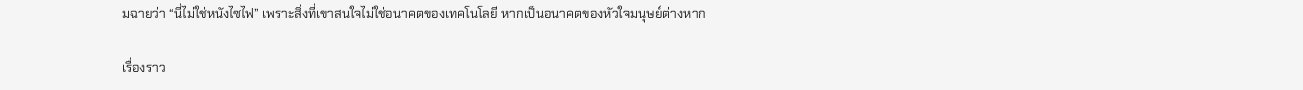มฉายว่า “นี่ไม่ใช่หนังไซไฟ” เพราะสิ่งที่เขาสนใจไม่ใช่อนาคตของเทคโนโลยี หากเป็นอนาคตของหัวใจมนุษย์ต่างหาก

เรื่องราว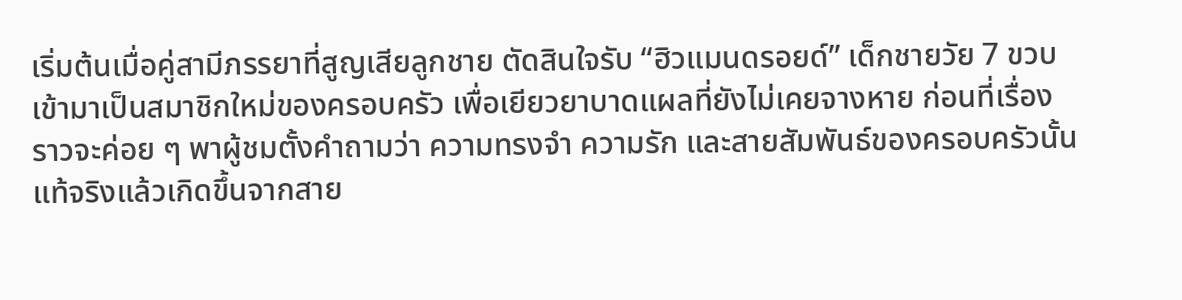เริ่มต้นเมื่อคู่สามีภรรยาที่สูญเสียลูกชาย ตัดสินใจรับ “ฮิวแมนดรอยด์” เด็กชายวัย 7 ขวบเข้ามาเป็นสมาชิกใหม่ของครอบครัว เพื่อเยียวยาบาดแผลที่ยังไม่เคยจางหาย ก่อนที่เรื่องราวจะค่อย ๆ พาผู้ชมตั้งคำถามว่า ความทรงจำ ความรัก และสายสัมพันธ์ของครอบครัวนั้น แท้จริงแล้วเกิดขึ้นจากสาย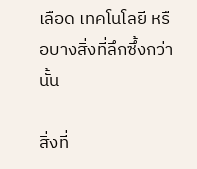เลือด เทคโนโลยี หรือบางสิ่งที่ลึกซึ้งกว่านั้น

สิ่งที่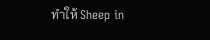ทำให้ Sheep in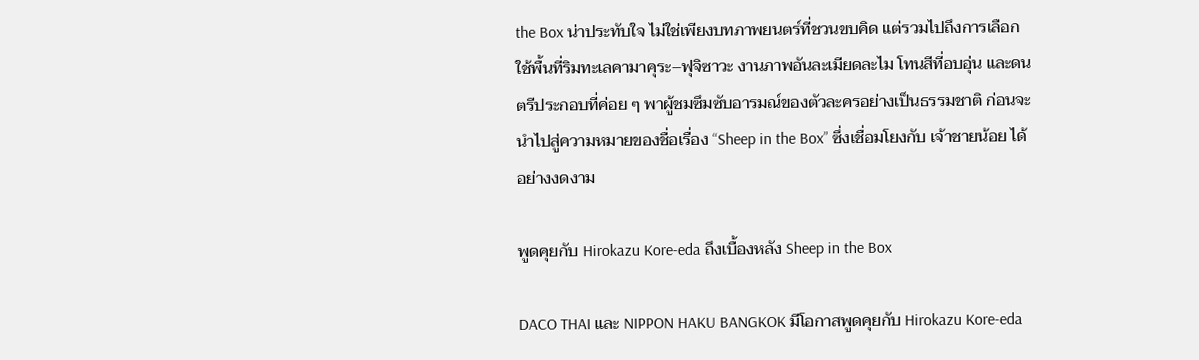the Box น่าประทับใจ ไม่ใช่เพียงบทภาพยนตร์ที่ชวนขบคิด แต่รวมไปถึงการเลือกใช้พื้นที่ริมทะเลคามาคุระ–ฟุจิซาวะ งานภาพอันละเมียดละไม โทนสีที่อบอุ่น และดนตรีประกอบที่ค่อย ๆ พาผู้ชมซึมซับอารมณ์ของตัวละครอย่างเป็นธรรมชาติ ก่อนจะนำไปสู่ความหมายของชื่อเรื่อง “Sheep in the Box” ซึ่งเชื่อมโยงกับ เจ้าชายน้อย ได้อย่างงดงาม

พูดคุยกับ Hirokazu Kore-eda ถึงเบื้องหลัง Sheep in the Box

DACO THAI และ NIPPON HAKU BANGKOK มีโอกาสพูดคุยกับ Hirokazu Kore-eda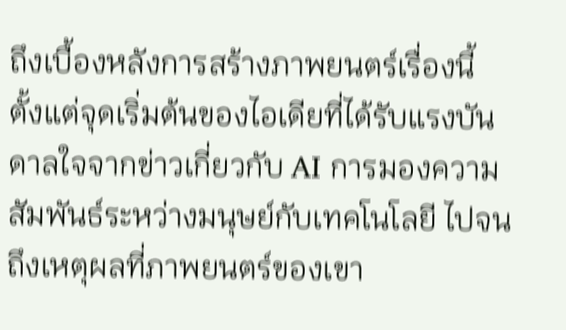ถึงเบื้องหลังการสร้างภาพยนตร์เรื่องนี้ ตั้งแต่จุดเริ่มต้นของไอเดียที่ได้รับแรงบันดาลใจจากข่าวเกี่ยวกับ AI การมองความสัมพันธ์ระหว่างมนุษย์กับเทคโนโลยี ไปจนถึงเหตุผลที่ภาพยนตร์ของเขา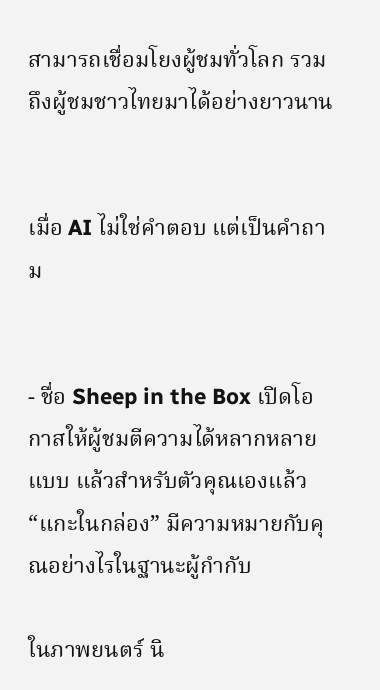สามารถเชื่อมโยงผู้ชมทั่วโลก รวมถึงผู้ชมชาวไทยมาได้อย่างยาวนาน


เมื่อ AI ไม่ใช่คำตอบ แต่เป็นคำถาม


- ชื่อ Sheep in the Box เปิดโอกาสให้ผู้ชมตีความได้หลากหลายแบบ แล้วสำหรับตัวคุณเองแล้ว “แกะในกล่อง” มีความหมายกับคุณอย่างไรในฐานะผู้กำกับ

ในภาพยนตร์ นิ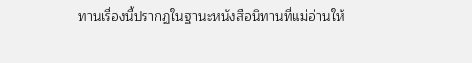ทานเรื่องนี้ปรากฏในฐานะหนังสือนิทานที่แม่อ่านให้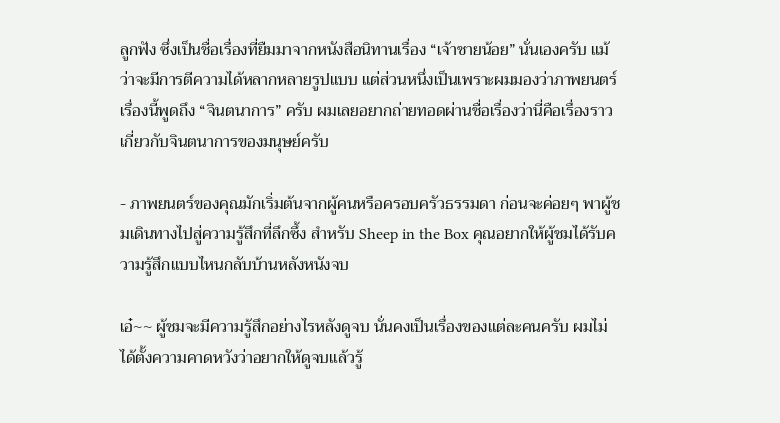ลูกฟัง ซึ่งเป็นชื่อเรื่องที่ยืมมาจากหนังสือนิทานเรื่อง “เจ้าชายน้อย” นั่นเองครับ แม้ว่าจะมีการตีความได้หลากหลายรูปแบบ แต่ส่วนหนึ่งเป็นเพราะผมมองว่าภาพยนตร์เรื่องนี้พูดถึง “จินตนาการ” ครับ ผมเลยอยากถ่ายทอดผ่านชื่อเรื่องว่านี่คือเรื่องราวเกี่ยวกับจินตนาการของมนุษย์ครับ

- ภาพยนตร์ของคุณมักเริ่มต้นจากผู้คนหรือครอบครัวธรรมดา ก่อนจะค่อยๆ พาผู้ชมเดินทางไปสู่ความรู้สึกที่ลึกซึ้ง สำหรับ Sheep in the Box คุณอยากให้ผู้ชมได้รับความรู้สึกแบบไหนกลับบ้านหลังหนังจบ

เอ๋~~ ผู้ชมจะมีความรู้สึกอย่างไรหลังดูจบ นั่นคงเป็นเรื่องของแต่ละคนครับ ผมไม่ได้ตั้งความคาดหวังว่าอยากให้ดูจบแล้วรู้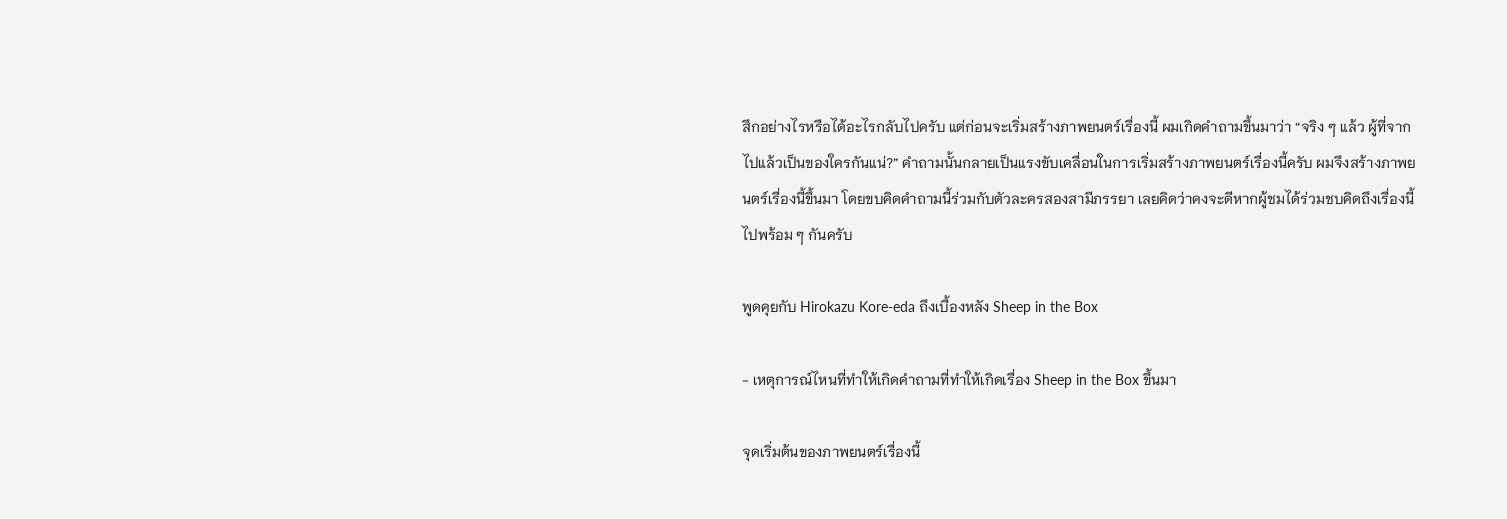สึกอย่างไรหรือได้อะไรกลับไปครับ แต่ก่อนจะเริ่มสร้างภาพยนตร์เรื่องนี้ ผมเกิดคำถามขึ้นมาว่า “จริง ๆ แล้ว ผู้ที่จากไปแล้วเป็นของใครกันแน่?” คำถามนั้นกลายเป็นแรงขับเคลื่อนในการเริ่มสร้างภาพยนตร์เรื่องนี้ครับ ผมจึงสร้างภาพยนตร์เรื่องนี้ขึ้นมา โดยขบคิดคำถามนี้ร่วมกับตัวละครสองสามีภรรยา เลยคิดว่าคงจะดีหากผู้ชมได้ร่วมชบคิดถึงเรื่องนี้ไปพร้อม ๆ กันครับ

พูดคุยกับ Hirokazu Kore-eda ถึงเบื้องหลัง Sheep in the Box

- เหตุการณ์ไหนที่ทำให้เกิดคำถามที่ทำให้เกิดเรื่อง Sheep in the Box ขึ้นมา

จุดเริ่มต้นของภาพยนตร์เรื่องนี้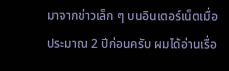มาจากข่าวเล็ก ๆ บนอินเตอร์เน็ตเมื่อประมาณ 2 ปีก่อนครับ ผมได้อ่านเรื่อ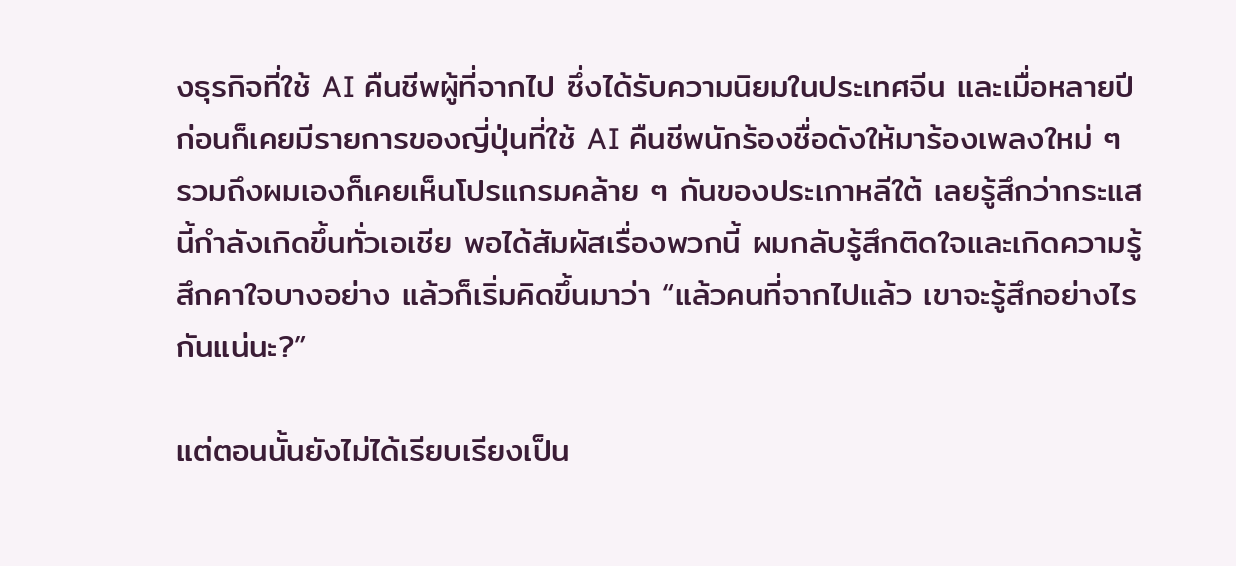งธุรกิจที่ใช้ AI คืนชีพผู้ที่จากไป ซึ่งได้รับความนิยมในประเทศจีน และเมื่อหลายปีก่อนก็เคยมีรายการของญี่ปุ่นที่ใช้ AI คืนชีพนักร้องชื่อดังให้มาร้องเพลงใหม่ ๆ รวมถึงผมเองก็เคยเห็นโปรแกรมคล้าย ๆ กันของประเกาหลีใต้ เลยรู้สึกว่ากระแสนี้กำลังเกิดขึ้นทั่วเอเชีย พอได้สัมผัสเรื่องพวกนี้ ผมกลับรู้สึกติดใจและเกิดความรู้สึกคาใจบางอย่าง แล้วก็เริ่มคิดขึ้นมาว่า “แล้วคนที่จากไปแล้ว เขาจะรู้สึกอย่างไรกันแน่นะ?”

แต่ตอนนั้นยังไม่ได้เรียบเรียงเป็น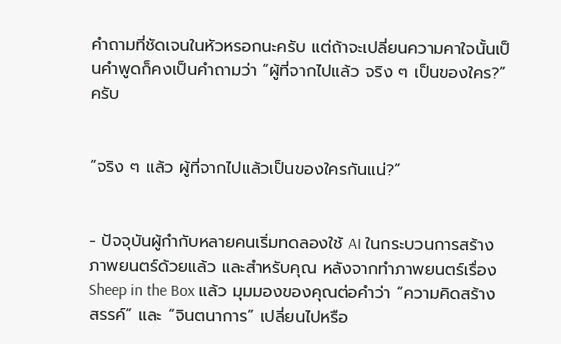คำถามที่ชัดเจนในหัวหรอกนะครับ แต่ถ้าจะเปลี่ยนความคาใจนั้นเป็นคำพูดก็คงเป็นคำถามว่า “ผู้ที่จากไปแล้ว จริง ๆ เป็นของใคร?” ครับ


“จริง ๆ แล้ว ผู้ที่จากไปแล้วเป็นของใครกันแน่?”


- ปัจจุบันผู้กำกับหลายคนเริ่มทดลองใช้ AI ในกระบวนการสร้างภาพยนตร์ด้วยแล้ว และสำหรับคุณ หลังจากทำภาพยนตร์เรื่อง Sheep in the Box แล้ว มุมมองของคุณต่อคำว่า “ความคิดสร้างสรรค์” และ “จินตนาการ” เปลี่ยนไปหรือ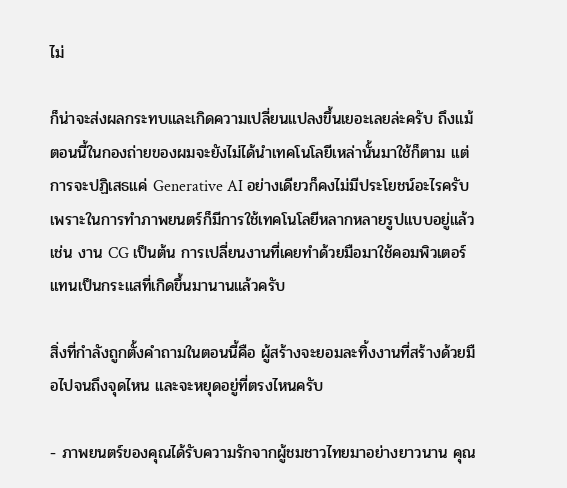ไม่

ก็น่าจะส่งผลกระทบและเกิดความเปลี่ยนแปลงขึ้นเยอะเลยล่ะครับ ถึงแม้ตอนนี้ในกองถ่ายของผมจะยังไม่ได้นำเทคโนโลยีเหล่านั้นมาใช้ก็ตาม แต่การจะปฏิเสธแค่ Generative AI อย่างเดียวก็คงไม่มีประโยชน์อะไรครับ เพราะในการทำภาพยนตร์ก็มีการใช้เทคโนโลยีหลากหลายรูปแบบอยู่แล้ว เช่น งาน CG เป็นต้น การเปลี่ยนงานที่เคยทำด้วยมือมาใช้คอมพิวเตอร์แทนเป็นกระแสที่เกิดขึ้นมานานแล้วครับ

สิ่งที่กำลังถูกตั้งคำถามในตอนนี้คือ ผู้สร้างจะยอมละทิ้งงานที่สร้างด้วยมือไปจนถึงจุดไหน และจะหยุดอยู่ที่ตรงไหนครับ

- ภาพยนตร์ของคุณได้รับความรักจากผู้ชมชาวไทยมาอย่างยาวนาน คุณ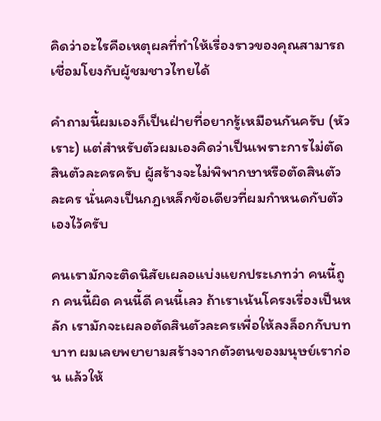คิดว่าอะไรคือเหตุผลที่ทำให้เรื่องราวของคุณสามารถเชื่อมโยงกับผู้ชมชาวไทยได้

คำถามนี้ผมเองก็เป็นฝ่ายที่อยากรู้เหมือนกันครับ (หัวเราะ) แต่สำหรับตัวผมเองคิดว่าเป็นเพราะการไม่ตัดสินตัวละครครับ ผู้สร้างจะไม่พิพากษาหรือตัดสินตัวละคร นั่นคงเป็นกฎเหล็กข้อเดียวที่ผมกำหนดกับตัวเองไว้ครับ

คนเรามักจะติดนิสัยเผลอแบ่งแยกประเภทว่า คนนี้ถูก คนนี้ผิด คนนี้ดี คนนี้เลว ถ้าเราเน้นโครงเรื่องเป็นหลัก เรามักจะเผลอตัดสินตัวละครเพื่อให้ลงล็อกกับบทบาท ผมเลยพยายามสร้างจากตัวตนของมนุษย์เราก่อน แล้วให้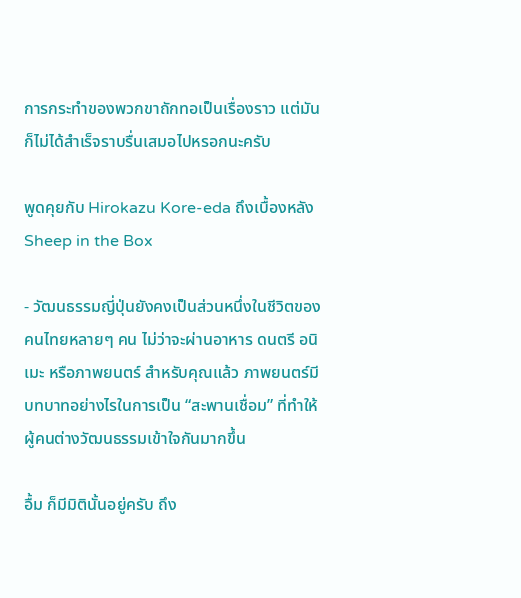การกระทำของพวกขาถักทอเป็นเรื่องราว แต่มันก็ไม่ได้สำเร็จราบรื่นเสมอไปหรอกนะครับ

พูดคุยกับ Hirokazu Kore-eda ถึงเบื้องหลัง Sheep in the Box

- วัฒนธรรมญี่ปุ่นยังคงเป็นส่วนหนึ่งในชีวิตของคนไทยหลายๆ คน ไม่ว่าจะผ่านอาหาร ดนตรี อนิเมะ หรือภาพยนตร์ สำหรับคุณแล้ว ภาพยนตร์มีบทบาทอย่างไรในการเป็น “สะพานเชื่อม” ที่ทำให้ผู้คนต่างวัฒนธรรมเข้าใจกันมากขึ้น

อื้ม ก็มีมิตินั้นอยู่ครับ ถึง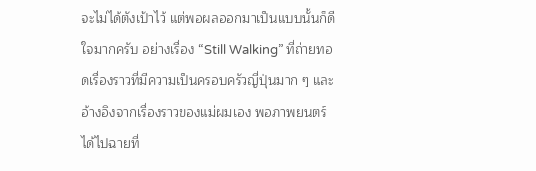จะไม่ได้ตังเป้าไว้ แต่พอผลออกมาเป็นแบบนั้นก็ดีใจมากครับ อย่างเรื่อง “Still Walking” ที่ถ่ายทอดเรื่องราวที่มีความเป็นครอบครัวญี่ปุ่นมาก ๆ และอ้างอิงจากเรื่องราวของแม่ผมเอง พอภาพยนตร์ได้ไปฉายที่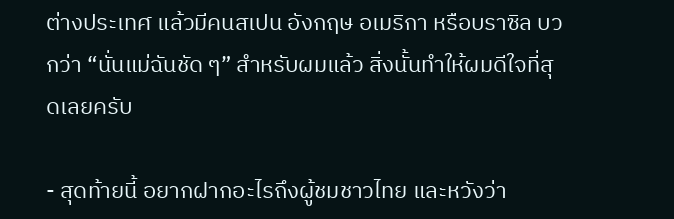ต่างประเทศ แล้วมีคนสเปน อังกฤษ อเมริกา หรือบราซิล บวกว่า “นั่นแม่ฉันชัด ๆ” สำหรับผมแล้ว สิ่งนั้นทำให้ผมดีใจที่สุดเลยครับ

- สุดท้ายนี้ อยากฝากอะไรถึงผู้ชมชาวไทย และหวังว่า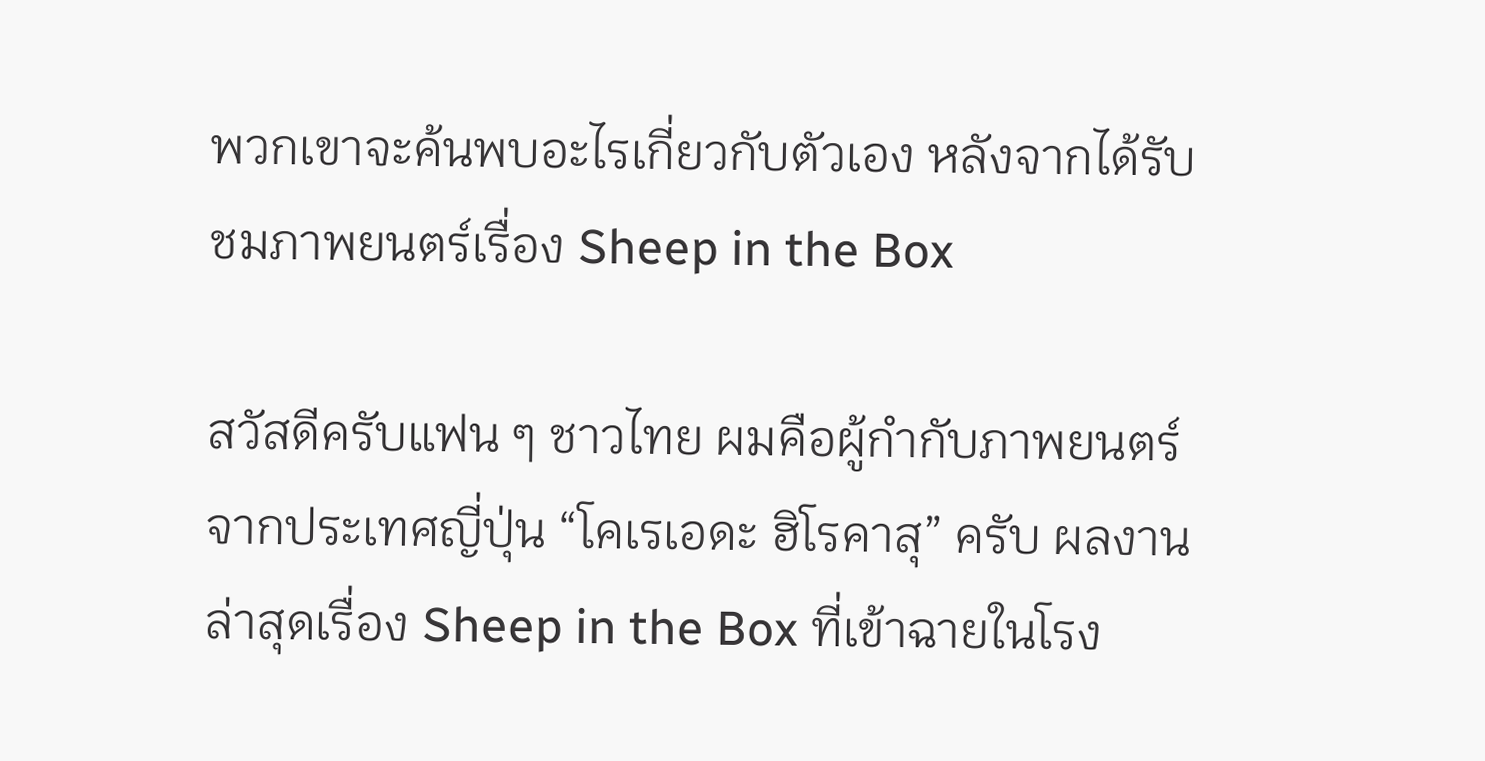พวกเขาจะค้นพบอะไรเกี่ยวกับตัวเอง หลังจากได้รับชมภาพยนตร์เรื่อง Sheep in the Box

สวัสดีครับแฟน ๆ ชาวไทย ผมคือผู้กำกับภาพยนตร์จากประเทศญี่ปุ่น “โคเรเอดะ ฮิโรคาสุ” ครับ ผลงานล่าสุดเรื่อง Sheep in the Box ที่เข้าฉายในโรง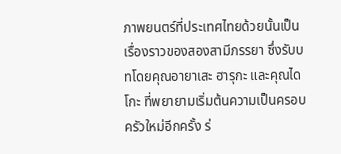ภาพยนตร์ที่ประเทศไทยด้วยนั้นเป็นเรื่องราวของสองสามีภรรยา ซึ่งรับบทโดยคุณอายาเสะ ฮารุกะ และคุณไดโกะ ที่พยายามเริ่มต้นความเป็นครอบครัวใหม่อีกครั้ง ร่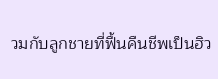วมกับลูกชายที่ฟื้นคืนชีพเป็นฮิว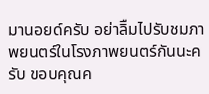มานอยด์ครับ อย่าลิืมไปรับชมภาพยนตร์ในโรงภาพยนตร์กันนะครับ ขอบคุณค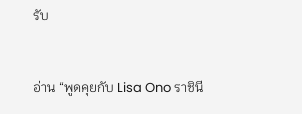รับ


อ่าน “พูดคุยกับ Lisa Ono ราชินี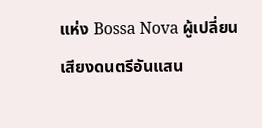แห่ง Bossa Nova ผู้เปลี่ยนเสียงดนตรีอันแสน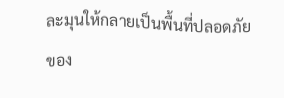ละมุนให้กลายเป็นพื้นที่ปลอดภัยของ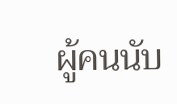ผู้คนนับ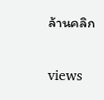ล้านคลิก

views